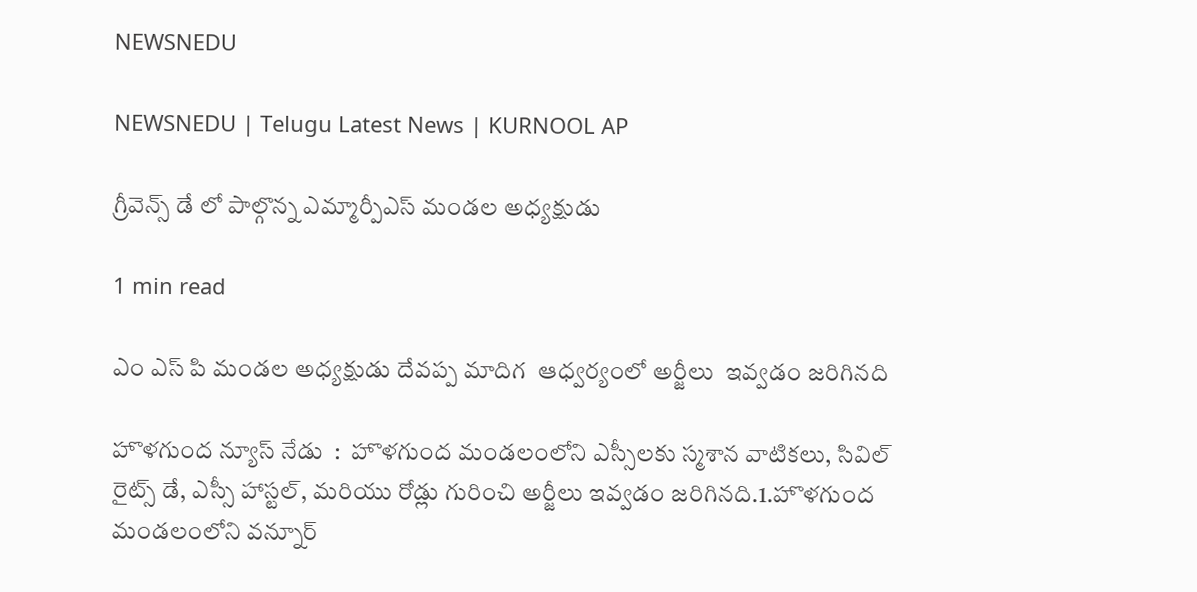NEWSNEDU

NEWSNEDU | Telugu Latest News | KURNOOL AP

గ్రీవెన్స్ డే లో పాల్గొన్న ఎమ్మార్పీఎస్ మండల అధ్యక్షుడు

1 min read

ఎం ఎస్ పి మండల అధ్యక్షుడు దేవప్ప మాదిగ  ఆధ్వర్యంలో అర్జీలు  ఇవ్వడం జరిగినది

హొళగుంద న్యూస్ నేడు  :  హొళగుంద మండలంలోని ఎస్సీలకు స్మశాన వాటికలు, సివిల్ రైట్స్ డే, ఎస్సీ హాస్టల్, మరియు రోడ్లు గురించి అర్జీలు ఇవ్వడం జరిగినది.1.హొళగుంద మండలంలోని వన్నూర్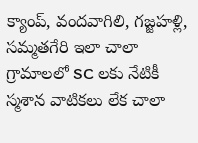క్యాంప్, వందవాగిలి, గజ్జహళ్లి, సమ్మతగేరి ఇలా చాలా గ్రామాలలో SC లకు నేటికీ స్మశాన వాటికలు లేక చాలా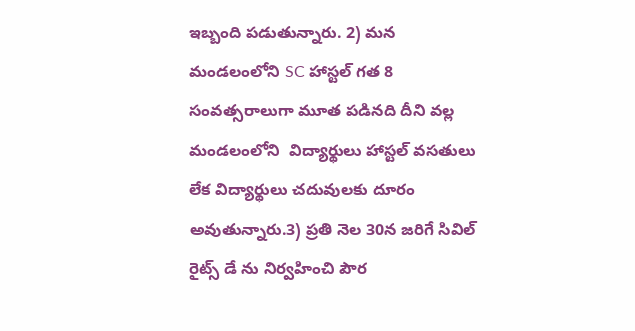ఇబ్బంది పడుతున్నారు. 2) మన మండలంలోని SC హాస్టల్ గత 8 సంవత్సరాలుగా మూత పడినది దీని వల్ల మండలంలోని  విద్యార్థులు హాస్టల్ వసతులు లేక విద్యార్థులు చదువులకు దూరం అవుతున్నారు.3) ప్రతి నెల 30న జరిగే సివిల్ రైట్స్ డే ను నిర్వహించి పౌర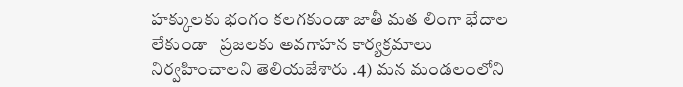హక్కులకు భంగం కలగకుండా జాతీ మత లింగా భేదాల లేకుండా   ప్రజలకు అవగాహన కార్యక్రమాలు నిర్వహించాలని తెలియజేశారు .4) మన మండలంలోని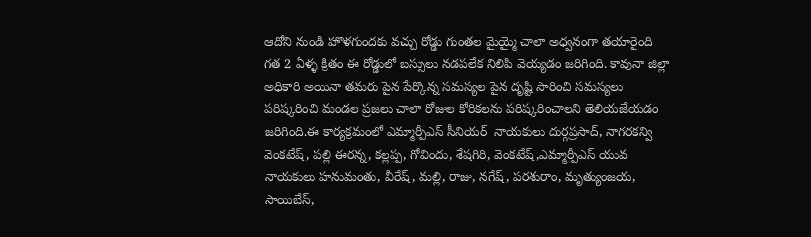ఆదోని నుండి హొళగుందకు వచ్చు రోడ్డు గుంతల మైయ్మై చాలా అధ్వనంగా తయారైంది గత 2 ఏళ్ళ క్రితం ఈ రోడ్డులో బస్సులు నడపలేక నిలిపి వెయ్యడం జరిగింది. కావునా జిల్లా అధికారి అయినా తమరు పైన పేర్కొన్న సమస్యల పైన దృష్టి సారించి సమస్యలు పరిష్కరించి మండల ప్రజలు చాలా రోజుల కోరికలను పరిష్కరించాలని తెలియజేయడం జరిగింది.ఈ కార్యక్రమంలో ఎమ్మార్పీఎస్ సీనియర్  నాయకులు దుర్గప్రసాద్, నాగరకన్వి వెంకటేష్, పల్లి ఈరన్న, కల్లప్ప, గోవిందు, శేషగిరి, వెంకటేష్,ఎమ్మార్పీఎస్ యువ నాయకులు హనుమంతు, వీరేష్, మల్లి, రాజు, నగేష్, పరశురాం, మృత్యుంజయ, సాయిబేస్,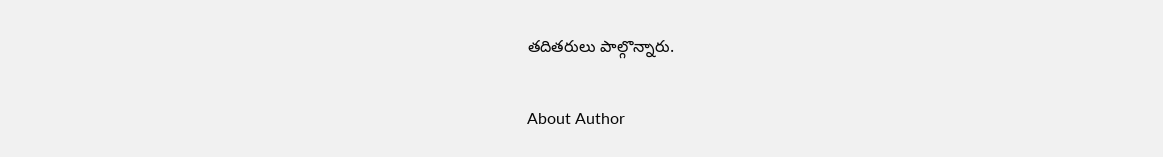తదితరులు పాల్గొన్నారు.

About Author